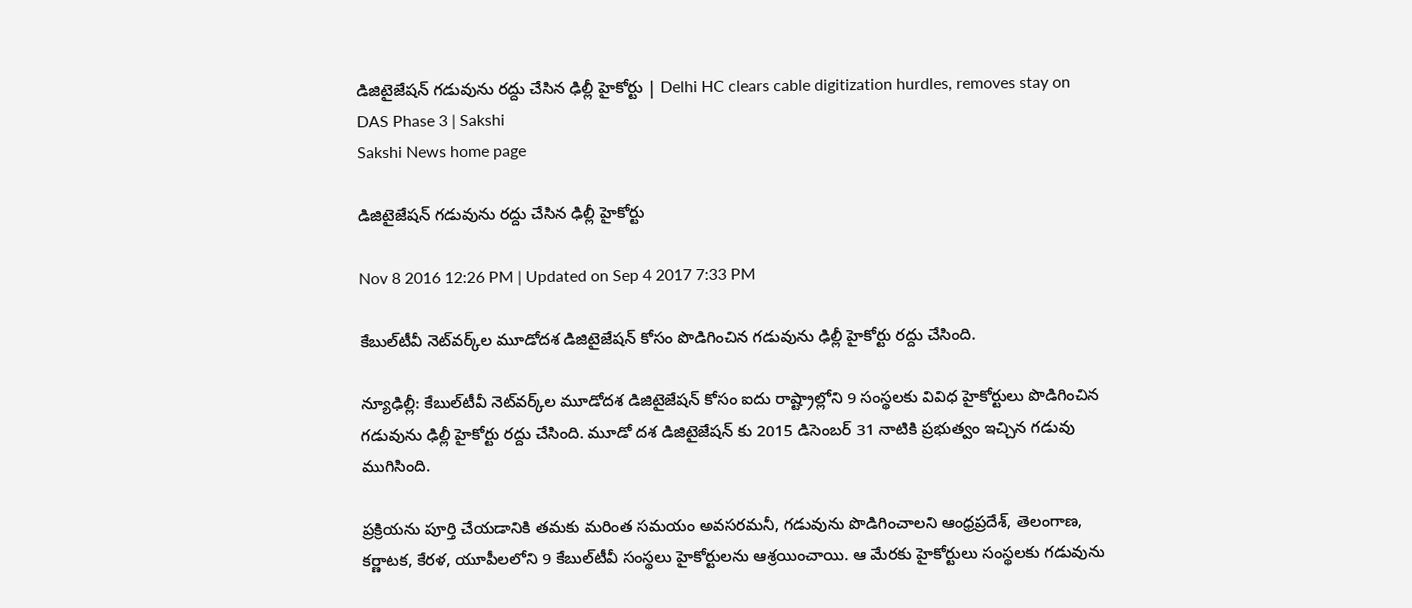డిజిటైజేషన్ గడువును రద్దు చేసిన ఢిల్లీ హైకోర్టు | Delhi HC clears cable digitization hurdles, removes stay on DAS Phase 3 | Sakshi
Sakshi News home page

డిజిటైజేషన్ గడువును రద్దు చేసిన ఢిల్లీ హైకోర్టు

Nov 8 2016 12:26 PM | Updated on Sep 4 2017 7:33 PM

కేబుల్‌టీవీ నెట్‌వర్క్‌ల మూడోదశ డిజిటైజేషన్‌ కోసం పొడిగించిన గడువును ఢిల్లీ హైకోర్టు రద్దు చేసింది.

న్యూఢిల్లీ: కేబుల్‌టీవీ నెట్‌వర్క్‌ల మూడోదశ డిజిటైజేషన్‌ కోసం ఐదు రాష్ట్రాల్లోని 9 సంస్థలకు వివిధ హైకోర్టులు పొడిగించిన గడువును ఢిల్లీ హైకోర్టు రద్దు చేసింది. మూడో దశ డిజిటైజేషన్ కు 2015 డిసెంబర్‌ 31 నాటికి ప్రభుత్వం ఇచ్చిన గడువు ముగిసింది.

ప్రక్రియను పూర్తి చేయడానికి తమకు మరింత సమయం అవసరమనీ, గడువును పొడిగించాలని ఆంధ్రప్రదేశ్, తెలంగాణ, కర్ణాటక, కేరళ, యూపీలలోని 9 కేబుల్‌టీవీ సంస్థలు హైకోర్టులను ఆశ్రయించాయి. ఆ మేరకు హైకోర్టులు సంస్థలకు గడువును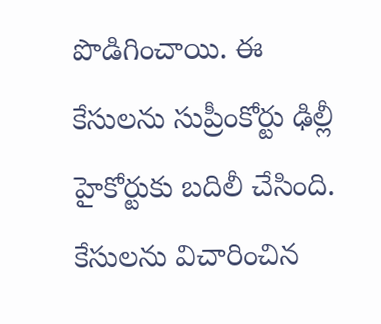పొడిగించాయి. ఈ కేసులను సుప్రీంకోర్టు ఢిల్లీ హైకోర్టుకు బదిలీ చేసింది. కేసులను విచారించిన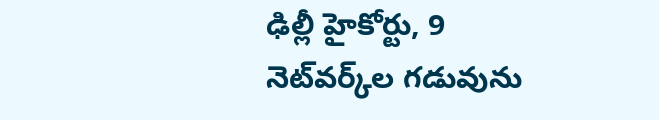ఢిల్లీ హైకోర్టు, 9 నెట్‌వర్క్‌ల గడువును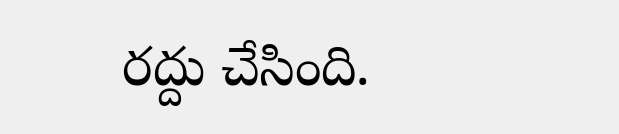రద్దు చేసింది.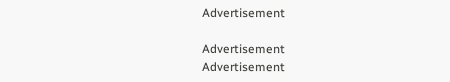Advertisement

Advertisement
Advertisement